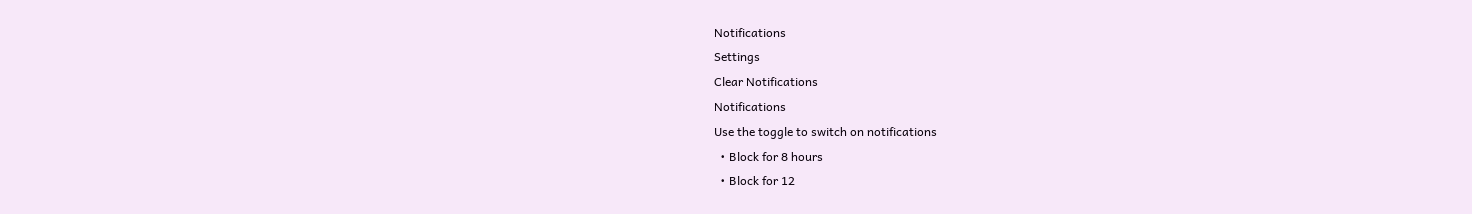Notifications
Settings
Clear Notifications
Notifications
Use the toggle to switch on notifications
  • Block for 8 hours
  • Block for 12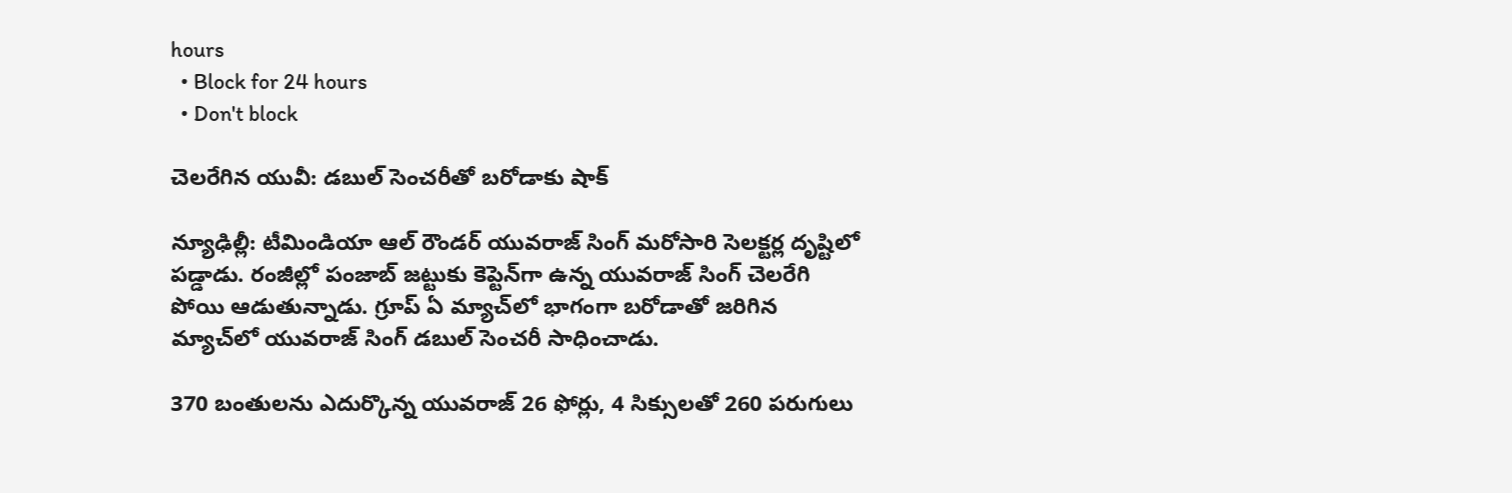hours
  • Block for 24 hours
  • Don't block

చెలరేగిన యువీ: డబుల్ సెంచరీతో బరోడాకు షాక్

న్యూఢిల్లీ: టీమిండియా ఆల్ రౌండర్ యువరాజ్ సింగ్ మరోసారి సెలక్టర్ల దృష్టిలో పడ్డాడు. రంజీల్లో పంజాబ్ జట్టుకు కెప్టెన్‌గా ఉన్న యువరాజ్ సింగ్ చెలరేగి పోయి ఆడుతున్నాడు. గ్రూప్ ఏ మ్యాచ్‌లో భాగంగా బరోడాతో జరిగిన మ్యాచ్‌లో యువరాజ్ సింగ్ డబుల్ సెంచరీ సాధించాడు.

370 బంతులను ఎదుర్కొన్న యువరాజ్ 26 ఫోర్లు, 4 సిక్సులతో 260 పరుగులు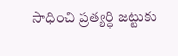సాధించి ప్రత్యర్ధి జట్టుకు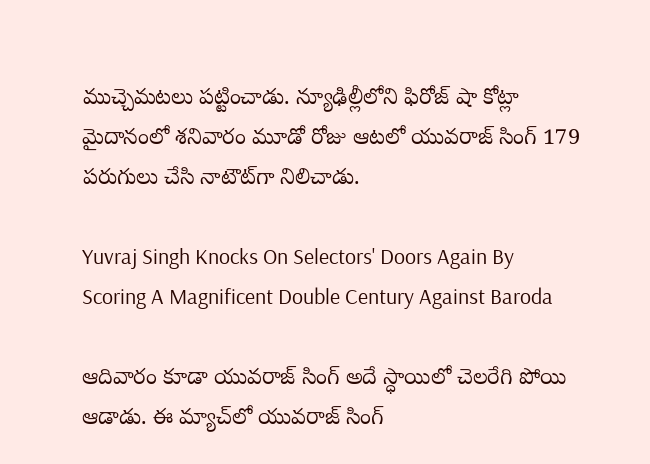ముచ్చెమటలు పట్టించాడు. న్యూఢిల్లీలోని ఫిరోజ్ షా కోట్లా మైదానంలో శనివారం మూడో రోజు ఆటలో యువరాజ్ సింగ్ 179 పరుగులు చేసి నాటౌట్‌గా నిలిచాడు.

Yuvraj Singh Knocks On Selectors' Doors Again By Scoring A Magnificent Double Century Against Baroda

ఆదివారం కూడా యువరాజ్ సింగ్ అదే స్ధాయిలో చెలరేగి పోయి ఆడాడు. ఈ మ్యాచ్‌లో యువరాజ్ సింగ్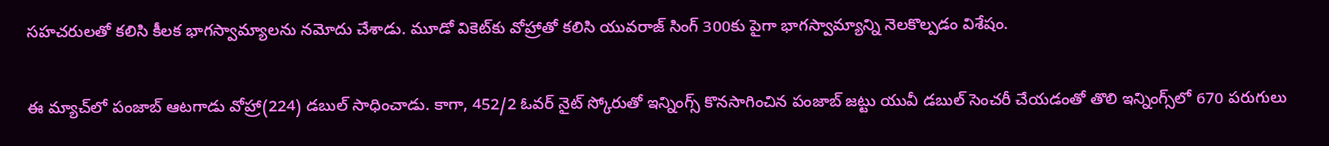సహచరులతో కలిసి కీలక భాగస్వామ్యాలను నమోదు చేశాడు. మూడో వికెట్‌కు వోహ్రాతో కలిసి యువరాజ్ సింగ్ 300కు పైగా భాగస్వామ్యాన్ని నెలకొల్పడం విశేషం.

ఈ మ్యాచ్‌లో పంజాబ్ ఆటగాడు వోహ్రా(224) డబుల్ సాధించాడు. కాగా, 452/2 ఓవర్ నైట్ స్కోరుతో ఇన్నింగ్స్ కొనసాగించిన పంజాబ్ జట్టు యువీ డబుల్ సెంచరీ చేయడంతో తొలి ఇన్నింగ్స్‌లో 670 పరుగులు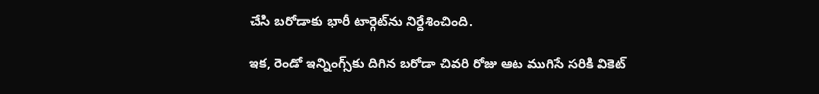చేసి బరోడాకు భారీ టార్గెట్‌‌ను నిర్దేశించింది.

ఇక, రెండో ఇన్నింగ్స్‌కు దిగిన బరోడా చివరి రోజు ఆట ముగిసే సరికి వికెట్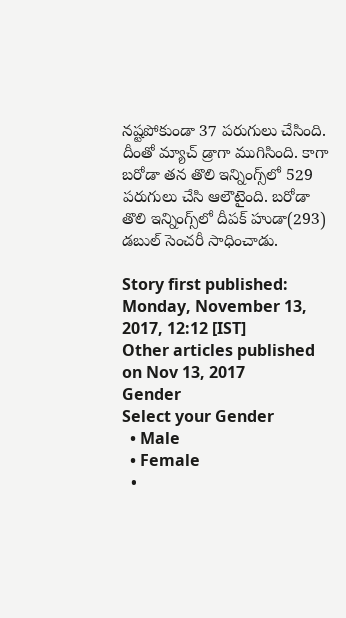నష్టపోకుండా 37 పరుగులు చేసింది. దీంతో మ్యాచ్ డ్రాగా ముగిసింది. కాగా బరోడా తన తొలి ఇన్నింగ్స్‌లో 529 పరుగులు చేసి ఆలౌటైంది. బరోడా తొలి ఇన్నింగ్స్‌లో దీపక్ హుడా(293) డబుల్ సెంచరీ సాధించాడు.

Story first published: Monday, November 13, 2017, 12:12 [IST]
Other articles published on Nov 13, 2017
Gender
Select your Gender
  • Male
  • Female
  •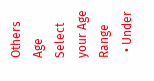Others
Age
Select your Age Range
  • Under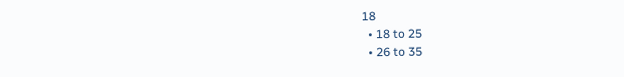18
  • 18 to 25
  • 26 to 35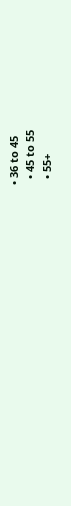• 36 to 45
  • 45 to 55
  • 55+